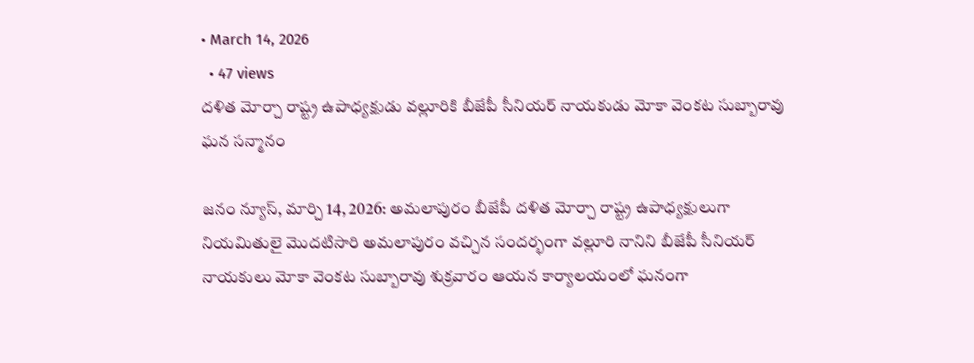• March 14, 2026
  • 47 views
దళిత మోర్చా రాష్ట్ర ఉపాధ్యక్షుడు వల్లూరికి బీజేపీ సీనియర్ నాయకుడు మోకా వెంకట సుబ్బారావు ఘన సన్మానం

జనం న్యూస్, మార్చి 14, 2026: అమలాపురం బీజేపీ దళిత మోర్చా రాష్ట్ర ఉపాధ్యక్షులుగా నియమితులై మొదటిసారి అమలాపురం వచ్చిన సందర్భంగా వల్లూరి నానిని బీజేపీ సీనియర్ నాయకులు మోకా వెంకట సుబ్బారావు శుక్రవారం ఆయన కార్యాలయంలో ఘనంగా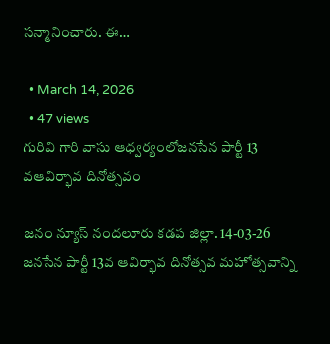సన్మానించారు. ఈ…

  • March 14, 2026
  • 47 views
గురివి గారి వాసు ఆధ్వర్యంలోజనసేన పార్టీ 13 వఆవిర్భావ దినోత్సవం

జనం న్యూస్ నందలూరు కడప జిల్లా. 14-03-26 జనసేన పార్టీ 13వ ఆవిర్భావ దినోత్సవ మహోత్సవాన్ని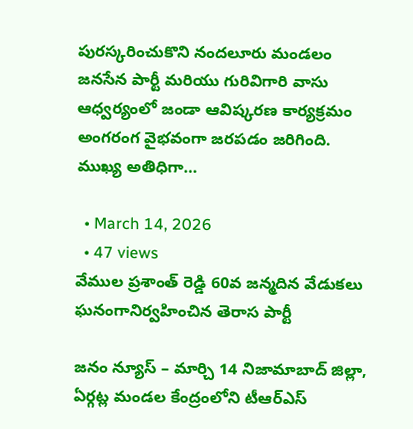పురస్కరించుకొని నందలూరు మండలం జనసేన పార్టీ మరియు గురివిగారి వాసు ఆధ్వర్యంలో జండా ఆవిష్కరణ కార్యక్రమం అంగరంగ వైభవంగా జరపడం జరిగింది. ముఖ్య అతిధిగా…

  • March 14, 2026
  • 47 views
వేముల ప్రశాంత్ రెడ్డి 60వ జన్మదిన వేడుకలు ఘనంగానిర్వహించిన తెరాస పార్టీ

జనం న్యూస్ – మార్చి 14 నిజామాబాద్ జిల్లా, ఏర్గట్ల మండల కేంద్రంలోని టీఆర్ఎస్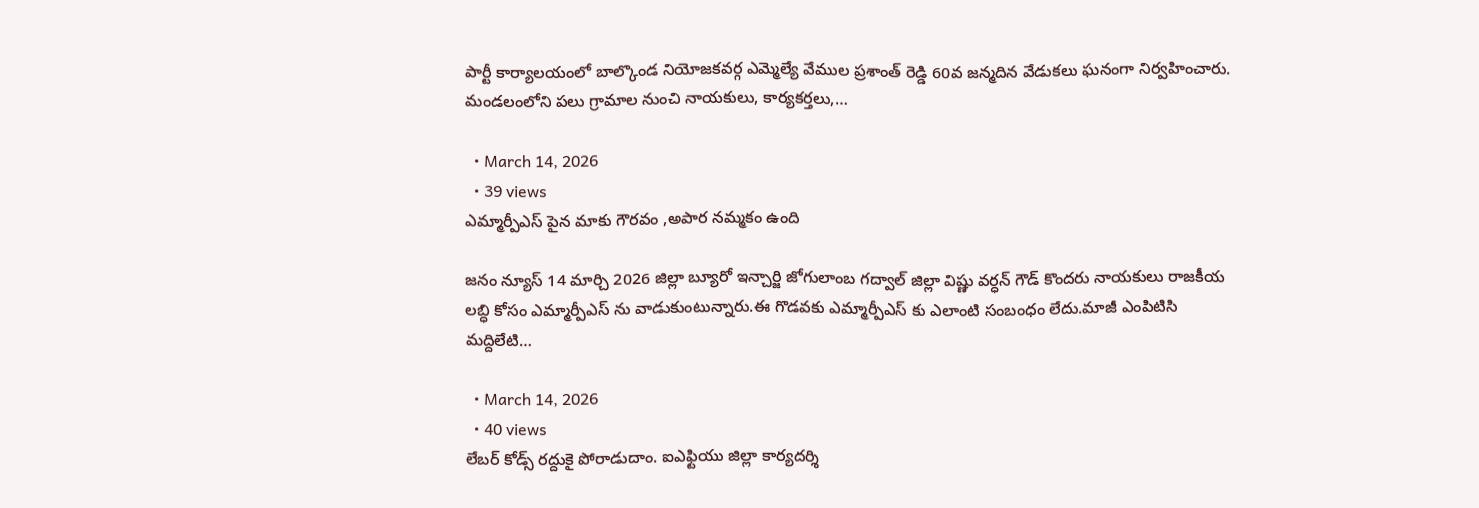పార్టీ కార్యాలయంలో బాల్కొండ నియోజకవర్గ ఎమ్మెల్యే వేముల ప్రశాంత్ రెడ్డి 60వ జన్మదిన వేడుకలు ఘనంగా నిర్వహించారు. మండలంలోని పలు గ్రామాల నుంచి నాయకులు, కార్యకర్తలు,…

  • March 14, 2026
  • 39 views
ఎమ్మార్పీఎస్ పైన మాకు గౌరవం ,అపార నమ్మకం ఉంది

జనం న్యూస్ 14 మార్చి 2026 జిల్లా బ్యూరో ఇన్చార్జి జోగులాంబ గద్వాల్ జిల్లా విష్ణు వర్ధన్ గౌడ్ కొందరు నాయకులు రాజకీయ లబ్ధి కోసం ఎమ్మార్పీఎస్ ను వాడుకుంటున్నారు.ఈ గొడవకు ఎమ్మార్పీఎస్ కు ఎలాంటి సంబంధం లేదు.మాజీ ఎంపిటిసి మద్దిలేటి…

  • March 14, 2026
  • 40 views
లేబర్ కోడ్స్ రద్దుకై పోరాడుదాం. ఐఎఫ్టియు జిల్లా కార్యదర్శి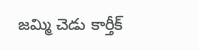జమ్మి చెడు కార్తీక్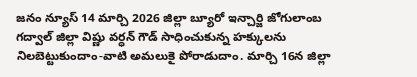జనం న్యూస్ 14 మార్చి 2026 జిల్లా బ్యూరో ఇన్చార్జి జోగులాంబ గద్వాల్ జిల్లా విష్ణు వర్ధన్ గౌడ్ సాధించుకున్న హక్కులను నిలబెట్టుకుందాం-వాటి అమలుకై పోరాడుదాం. మార్చి 16న జిల్లా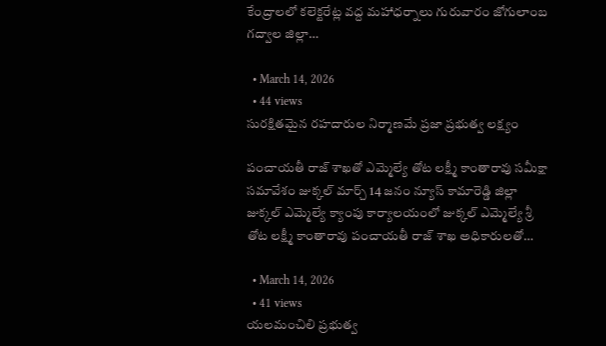కేంద్రాలలో కలెక్టరేట్ల వద్ద మహాధర్నాలు గురువారం జోగులాంబ గద్వాల జిల్లా…

  • March 14, 2026
  • 44 views
సురక్షితమైన రహదారుల నిర్మాణమే ప్రజా ప్రభుత్వ లక్ష్యం

పంచాయతీ రాజ్ శాఖతో ఎమ్మెల్యే తోట లక్ష్మీ కాంతారావు సమీక్షా సమావేశం జుక్కల్ మార్చ్ 14 జనం న్యూస్ కామారెడ్డి జిల్లా జుక్కల్ ఎమ్మెల్యే క్యాంపు కార్యాలయంలో జుక్కల్ ఎమ్మెల్యే శ్రీ తోట లక్ష్మీ కాంతారావు పంచాయతీ రాజ్ శాఖ అధికారులతో…

  • March 14, 2026
  • 41 views
యలమంచిలి ప్రభుత్వ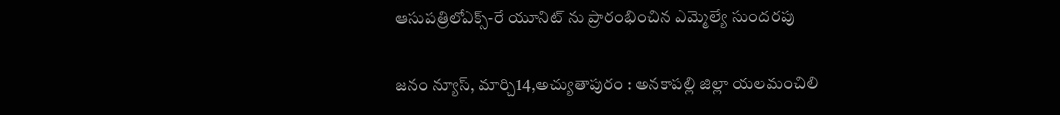ఆసుపత్రిలోఎక్స్-రే యూనిట్ ను ప్రారంభించిన ఎమ్మెల్యే సుందరపు

జనం న్యూస్, మార్చి14,అచ్యుతాపురం : అనకాపల్లి జిల్లా యలమంచిలి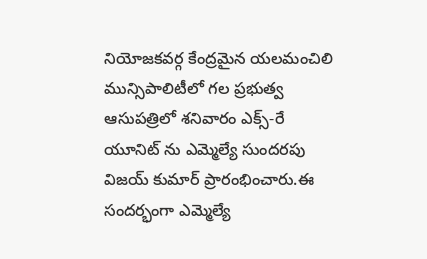నియోజకవర్గ కేంద్రమైన యలమంచిలి మున్సిపాలిటీలో గల ప్రభుత్వ ఆసుపత్రిలో శనివారం ఎక్స్-రే యూనిట్ ను ఎమ్మెల్యే సుందరపు విజయ్ కుమార్ ప్రారంభించారు.ఈ సందర్భంగా ఎమ్మెల్యే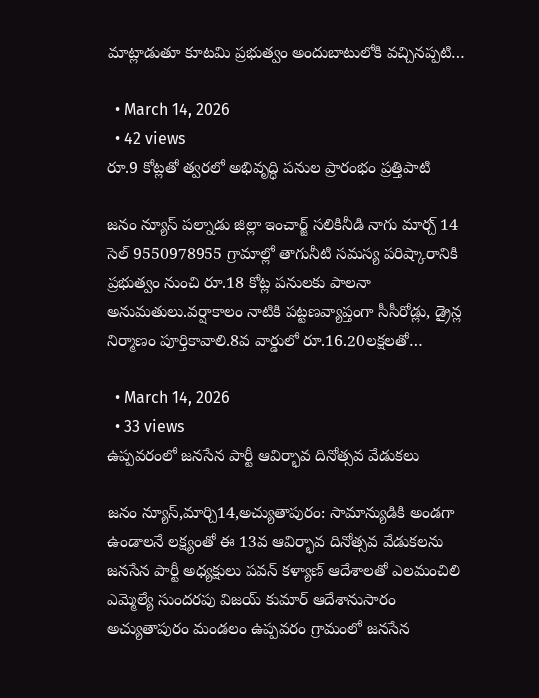మాట్లాడుతూ కూటమి ప్రభుత్వం అందుబాటులోకి వచ్చినప్పటి…

  • March 14, 2026
  • 42 views
రూ.9 కోట్లతో త్వరలో అభివృద్ధి పనుల ప్రారంభం ప్రత్తిపాటి

జనం న్యూస్ పల్నాడు జిల్లా ఇంచార్జ్ సలికినీడి నాగు మార్చ్ 14 సెల్ 9550978955 గ్రామాల్లో తాగునీటి సమస్య పరిష్కారానికి ప్రభుత్వం నుంచి రూ.18 కోట్ల పనులకు పాలనా అనుమతులు.వర్షాకాలం నాటికి పట్టణవ్యాప్తంగా సీసీరోడ్లు, డ్రైన్ల నిర్మాణం పూర్తికావాలి.8వ వార్డులో రూ.16.20లక్షలతో…

  • March 14, 2026
  • 33 views
ఉప్పవరంలో జనసేన పార్టీ ఆవిర్భావ దినోత్సవ వేడుకలు

జనం న్యూస్,మార్చి14,అచ్యుతాపురం: సామాన్యుడికి అండగా ఉండాలనే లక్ష్యంతో ఈ 13వ ఆవిర్భావ దినోత్సవ వేడుకలను జనసేన పార్టీ అధ్యక్షులు పవన్ కళ్యాణ్ ఆదేశాలతో ఎలమంచిలి ఎమ్మెల్యే సుందరపు విజయ్ కుమార్ ఆదేశానుసారం అచ్యుతాపురం మండలం ఉప్పవరం గ్రామంలో జనసేన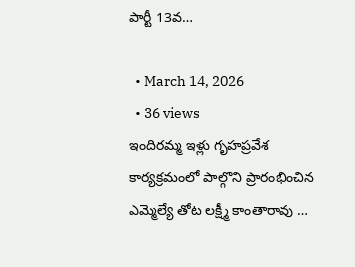పార్టీ 13వ…

  • March 14, 2026
  • 36 views
ఇందిరమ్మ ఇళ్లు గృహప్రవేశ కార్యక్రమంలో పాల్గొని ప్రారంభించిన ఎమ్మెల్యే తోట లక్ష్మీ కాంతారావు …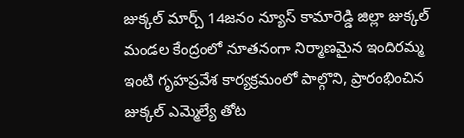జుక్కల్ మార్చ్ 14జనం న్యూస్ కామారెడ్డి జిల్లా జుక్కల్ మండల కేంద్రంలో నూతనంగా నిర్మాణమైన ఇందిరమ్మ ఇంటి గృహప్రవేశ కార్యక్రమంలో పాల్గొని, ప్రారంభించిన జుక్కల్ ఎమ్మెల్యే తోట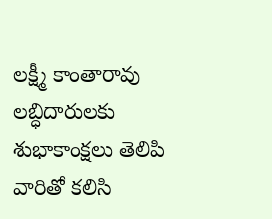లక్ష్మీ కాంతారావు లబ్ధిదారులకు శుభాకాంక్షలు తెలిపి వారితో కలిసి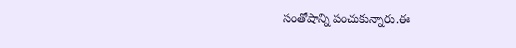సంతోషాన్ని పంచుకున్నారు.ఈ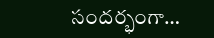సందర్భంగా…